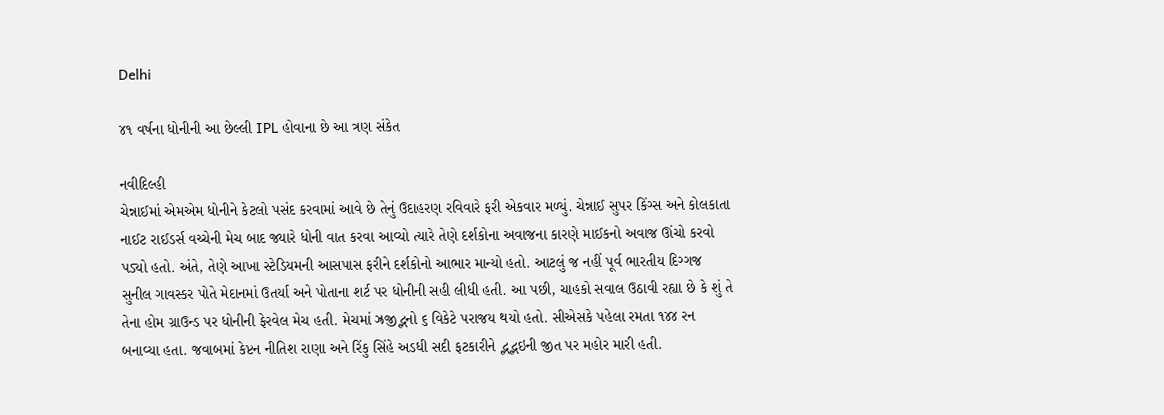Delhi

૪૧ વર્ષના ધોનીની આ છેલ્લી IPL હોવાના છે આ ત્રણ સંકેત

નવીદિલ્હી
ચેન્નાઈમાં એમએમ ધોનીને કેટલો પસંદ કરવામાં આવે છે તેનું ઉદાહરણ રવિવારે ફરી એકવાર મળ્યું. ચેન્નાઈ સુપર કિંગ્સ અને કોલકાતા નાઈટ રાઈડર્સ વચ્ચેની મેચ બાદ જ્યારે ધોની વાત કરવા આવ્યો ત્યારે તેણે દર્શકોના અવાજના કારણે માઈકનો અવાજ ઊંચો કરવો પડ્યો હતો. અંતે, તેણે આખા સ્ટેડિયમની આસપાસ ફરીને દર્શકોનો આભાર માન્યો હતો. આટલું જ નહીં પૂર્વ ભારતીય દિગ્ગજ સુનીલ ગાવસ્કર પોતે મેદાનમાં ઉતર્યા અને પોતાના શર્ટ પર ધોનીની સહી લીધી હતી. આ પછી, ચાહકો સવાલ ઉઠાવી રહ્યા છે કે શું તે તેના હોમ ગ્રાઉન્ડ પર ધોનીની ફેરવેલ મેચ હતી. મેચમાં ઝ્રજીદ્ભનો ૬ વિકેટે પરાજય થયો હતો. સીએસકે પહેલા રમતા ૧૪૪ રન બનાવ્યા હતા. જવાબમાં કેપ્ટન નીતિશ રાણા અને રિંકુ સિંહે અડધી સદી ફટકારીને દ્ભદ્ભઇની જીત પર મહોર મારી હતી.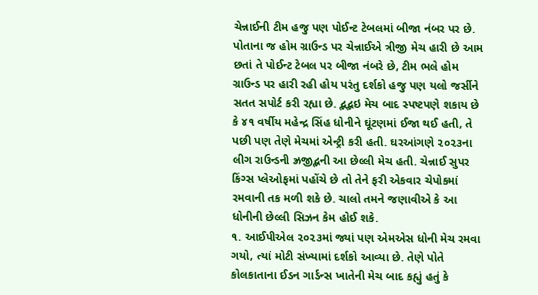ચેન્નાઈની ટીમ હજુ પણ પોઈન્ટ ટેબલમાં બીજા નંબર પર છે. પોતાના જ હોમ ગ્રાઉન્ડ પર ચેન્નાઈએ ત્રીજી મેચ હારી છે આમ છતાં તે પોઈન્ટ ટેબલ પર બીજા નંબરે છે, ટીમ ભલે હોમ ગ્રાઉન્ડ પર હારી રહી હોય પરંતુ દર્શકો હજુ પણ યલો જર્સીને સતત સપોર્ટ કરી રહ્યા છે. દ્ભદ્ભઇ મેચ બાદ સ્પષ્ટપણે શકાય છે કે ૪૧ વર્ષીય મહેન્દ્ર સિંહ ધોનીને ઘૂંટણમાં ઈજા થઈ હતી, તે પછી પણ તેણે મેચમાં એન્ટ્રી કરી હતી. ઘરઆંગણે ૨૦૨૩ના લીગ રાઉન્ડની ઝ્રજીદ્ભની આ છેલ્લી મેચ હતી. ચેન્નાઈ સુપર કિંગ્સ પ્લેઓફમાં પહોંચે છે તો તેને ફરી એકવાર ચેપોકમાં રમવાની તક મળી શકે છે. ચાલો તમને જણાવીએ કે આ ધોનીની છેલ્લી સિઝન કેમ હોઈ શકે.
૧. આઈપીએલ ૨૦૨૩માં જ્યાં પણ એમએસ ધોની મેચ રમવા ગયો, ત્યાં મોટી સંખ્યામાં દર્શકો આવ્યા છે. તેણે પોતે કોલકાતાના ઈડન ગાર્ડન્સ ખાતેની મેચ બાદ કહ્યું હતું કે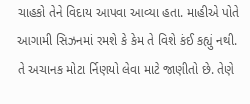ચાહકો તેને વિદાય આપવા આવ્યા હતા. માહીએ પોતે આગામી સિઝનમાં રમશે કે કેમ તે વિશે કંઈ કહ્યું નથી. તે અચાનક મોટા ર્નિણયો લેવા માટે જાણીતો છે. તેણે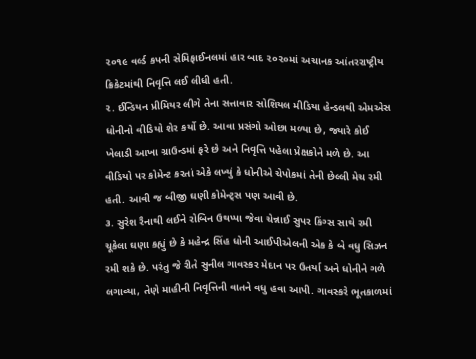૨૦૧૯ વર્લ્ડ કપની સેમિફાઈનલમાં હાર બાદ ૨૦૨૦માં અચાનક આંતરરાષ્ટ્રીય ક્રિકેટમાંથી નિવૃત્તિ લઈ લીધી હતી.
૨. ઈન્ડિયન પ્રીમિયર લીગે તેના સત્તાવાર સોશિયલ મીડિયા હેન્ડલથી એમએસ ધોનીનો વીડિયો શેર કર્યો છે. આવા પ્રસંગો ઓછા મળ્યા છે, જ્યારે કોઈ ખેલાડી આખા ગ્રાઉન્ડમાં ફરે છે અને નિવૃત્તિ પહેલા પ્રેક્ષકોને મળે છે. આ વીડિયો પર કોમેન્ટ કરતાં એકે લખ્યું કે ધોનીએ ચેપોકમાં તેની છેલ્લી મેચ રમી હતી. આવી જ બીજી ઘણી કોમેન્ટ્‌સ પણ આવી છે.
૩. સુરેશ રૈનાથી લઈને રોબિન ઉથપ્પા જેવા ચેન્નાઈ સુપર કિંગ્સ સાથે રમી ચૂકેલા ઘણા કહ્યું છે કે મહેન્દ્ર સિંહ ધોની આઈપીએલની એક કે બે વધુ સિઝન રમી શકે છે. પરંતુ જે રીતે સુનીલ ગાવસ્કર મેદાન પર ઉતર્યા અને ધોનીને ગળે લગાવ્યા, તેણે માહીની નિવૃત્તિની વાતને વધુ હવા આપી. ગાવસ્કરે ભૂતકાળમાં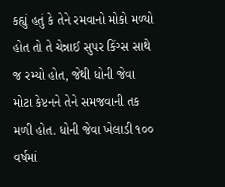કહ્યું હતું કે તેને રમવાનો મોકો મળ્યો હોત તો તે ચેન્નાઈ સુપર કિંગ્સ સાથે જ રમ્યો હોત, જેથી ધોની જેવા મોટા કેપ્ટનને તેને સમજવાની તક મળી હોત. ધોની જેવા ખેલાડી ૧૦૦ વર્ષમાં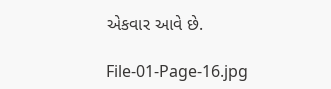એકવાર આવે છે.

File-01-Page-16.jpg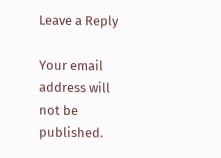Leave a Reply

Your email address will not be published.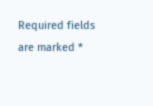Required fields are marked *